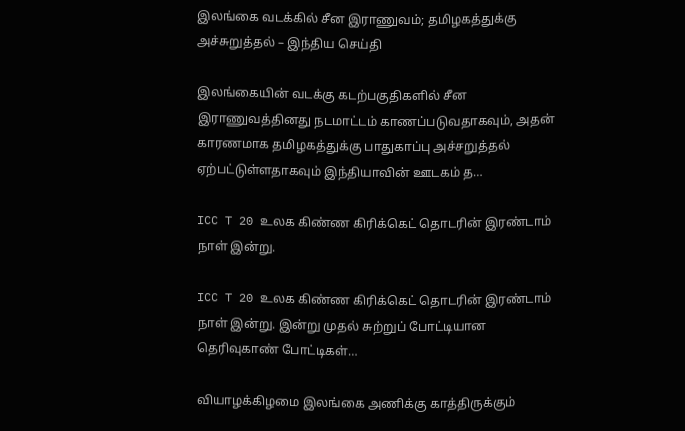இலங்கை வடக்கில் சீன இராணுவம்; தமிழகத்துக்கு அச்சுறுத்தல் – இந்திய செய்தி

இலங்கையின் வடக்கு கடற்பகுதிகளில் சீன இராணுவத்தினது நடமாட்டம் காணப்படுவதாகவும், அதன் காரணமாக தமிழகத்துக்கு பாதுகாப்பு அச்சறுத்தல் ஏற்பட்டுள்ளதாகவும் இந்தியாவின் ஊடகம் த…

ICC T 20 உலக கிண்ண கிரிக்கெட் தொடரின் இரண்டாம் நாள் இன்று.

ICC T 20 உலக கிண்ண கிரிக்கெட் தொடரின் இரண்டாம் நாள் இன்று. இன்று முதல் சுற்றுப் போட்டியான தெரிவுகாண் போட்டிகள்…

வியாழக்கிழமை இலங்கை அணிக்கு காத்திருக்கும்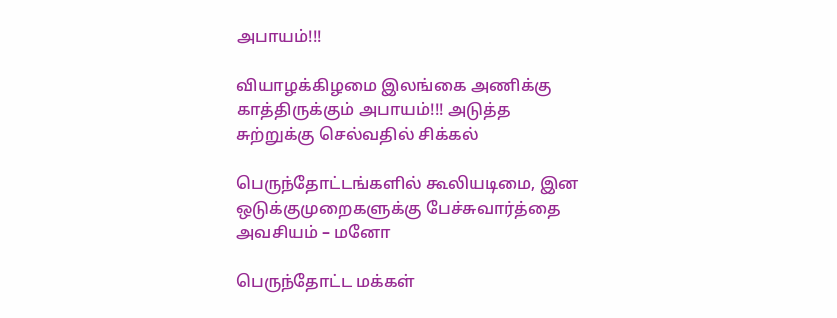அபாயம்!!!

வியாழக்கிழமை இலங்கை அணிக்கு காத்திருக்கும் அபாயம்!!! அடுத்த சுற்றுக்கு செல்வதில் சிக்கல்

பெருந்தோட்டங்களில் கூலியடிமை, இன ஒடுக்குமுறைகளுக்கு பேச்சுவார்த்தை அவசியம் – மனோ

பெருந்தோட்ட மக்கள்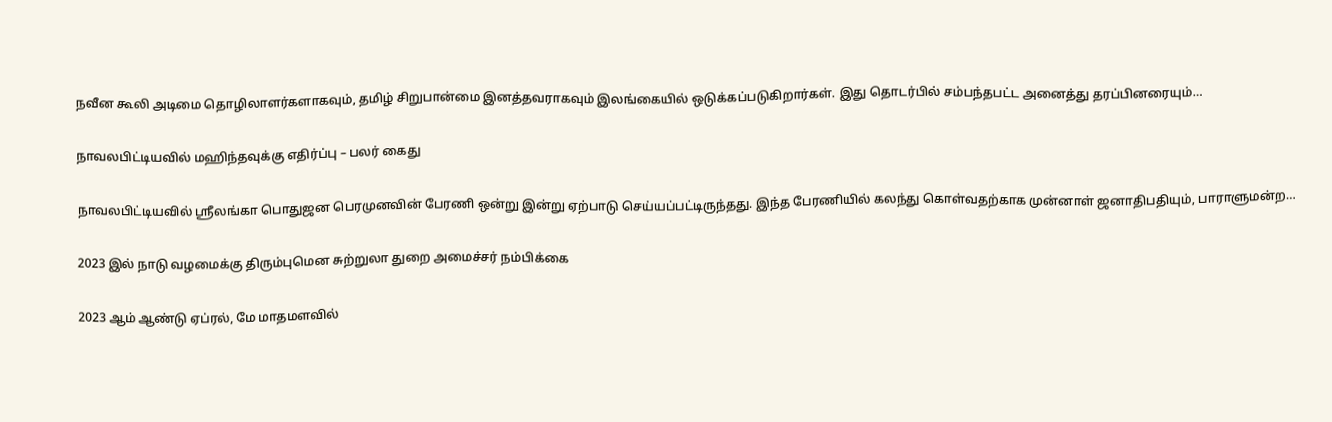நவீன கூலி அடிமை தொழிலாளர்களாகவும், தமிழ் சிறுபான்மை இனத்தவராகவும் இலங்கையில் ஒடுக்கப்படுகிறார்கள். இது தொடர்பில் சம்பந்தபட்ட அனைத்து தரப்பினரையும்…

நாவலபிட்டியவில் மஹிந்தவுக்கு எதிர்ப்பு – பலர் கைது

நாவலபிட்டியவில் ஸ்ரீலங்கா பொதுஜன பெரமுனவின் பேரணி ஒன்று இன்று ஏற்பாடு செய்யப்பட்டிருந்தது. இந்த பேரணியில் கலந்து கொள்வதற்காக முன்னாள் ஜனாதிபதியும், பாராளுமன்ற…

2023 இல் நாடு வழமைக்கு திரும்புமென சுற்றுலா துறை அமைச்சர் நம்பிக்கை

2023 ஆம் ஆண்டு ஏப்ரல், மே மாதமளவில்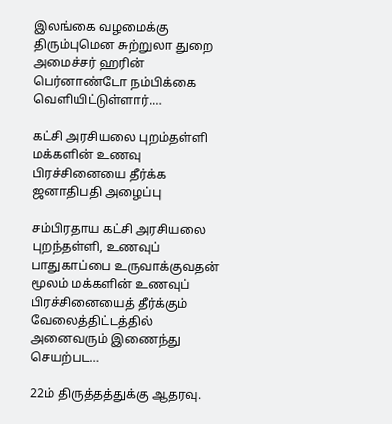இலங்கை வழமைக்கு திரும்புமென சுற்றுலா துறை அமைச்சர் ஹரின் பெர்னாண்டோ நம்பிக்கை வெளியிட்டுள்ளார்.…

கட்சி அரசியலை புறம்தள்ளி மக்களின் உணவு பிரச்சினையை தீர்க்க ஜனாதிபதி அழைப்பு

சம்பிரதாய கட்சி அரசியலை புறந்தள்ளி, உணவுப் பாதுகாப்பை உருவாக்குவதன் மூலம் மக்களின் உணவுப் பிரச்சினையைத் தீர்க்கும் வேலைத்திட்டத்தில் அனைவரும் இணைந்து செயற்பட…

22ம் திருத்தத்துக்கு ஆதரவு.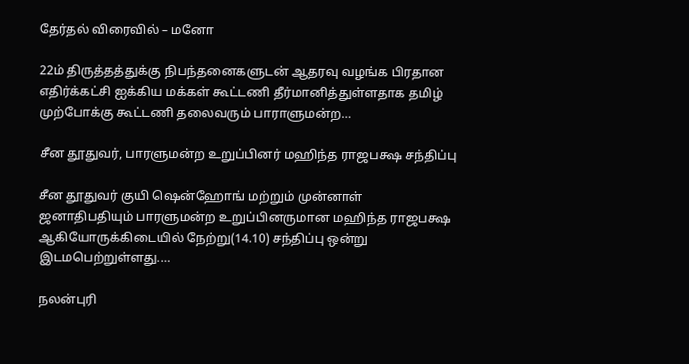தேர்தல் விரைவில் – மனோ

22ம் திருத்தத்துக்கு நிபந்தனைகளுடன் ஆதரவு வழங்க பிரதான எதிர்க்கட்சி ஐக்கிய மக்கள் கூட்டணி தீர்மானித்துள்ளதாக தமிழ் முற்போக்கு கூட்டணி தலைவரும் பாராளுமன்ற…

சீன தூதுவர், பாரளுமன்ற உறுப்பினர் மஹிந்த ராஜபக்ஷ சந்திப்பு

சீன தூதுவர் குயி ஷென்ஹோங் மற்றும் முன்னாள் ஜனாதிபதியும் பாரளுமன்ற உறுப்பினருமான மஹிந்த ராஜபக்ஷ ஆகியோருக்கிடையில் நேற்று(14.10) சந்திப்பு ஒன்று இடமபெற்றுள்ளது.…

நலன்புரி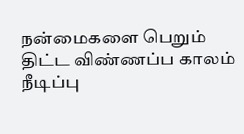நன்மைகளை பெறும் திட்ட விண்ணப்ப காலம் நீடிப்பு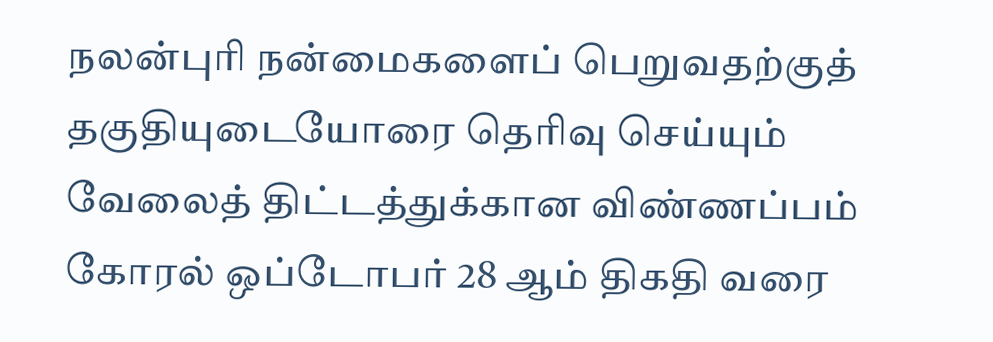நலன்புரி நன்மைகளைப் பெறுவதற்குத் தகுதியுடையோரை தெரிவு செய்யும் வேலைத் திட்டத்துக்கான விண்ணப்பம் கோரல் ஒப்டோபர் 28 ஆம் திகதி வரை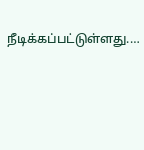நீடிக்கப்பட்டுள்ளது.…